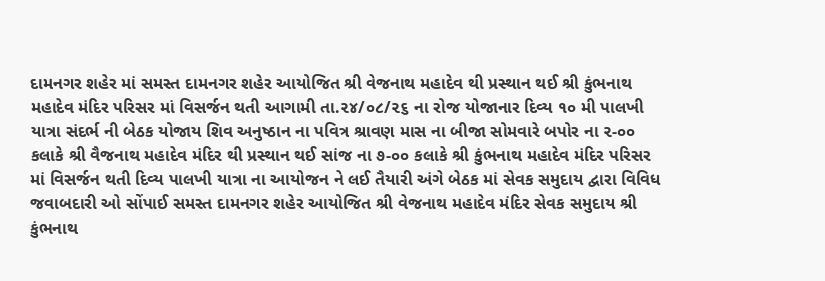દામનગર શહેર માં સમસ્ત દામનગર શહેર આયોજિત શ્રી વેજનાથ મહાદેવ થી પ્રસ્થાન થઈ શ્રી કુંભનાથ મહાદેવ મંદિર પરિસર માં વિસર્જન થતી આગામી તા.૨૪/૦૮/૨૬ ના રોજ યોજાનાર દિવ્ય ૧૦ મી પાલખી યાત્રા સંદર્ભ ની બેઠક યોજાય શિવ અનુષ્ઠાન ના પવિત્ર શ્રાવણ માસ ના બીજા સોમવારે બપોર ના ૨-૦૦ કલાકે શ્રી વૈજનાથ મહાદેવ મંદિર થી પ્રસ્થાન થઈ સાંજ ના ૭-૦૦ કલાકે શ્રી કુંભનાથ મહાદેવ મંદિર પરિસર માં વિસર્જન થતી દિવ્ય પાલખી યાત્રા ના આયોજન ને લઈ તૈયારી અંગે બેઠક માં સેવક સમુદાય દ્વારા વિવિધ જવાબદારી ઓ સોંપાઈ સમસ્ત દામનગર શહેર આયોજિત શ્રી વેજનાથ મહાદેવ મંદિર સેવક સમુદાય શ્રી કુંભનાથ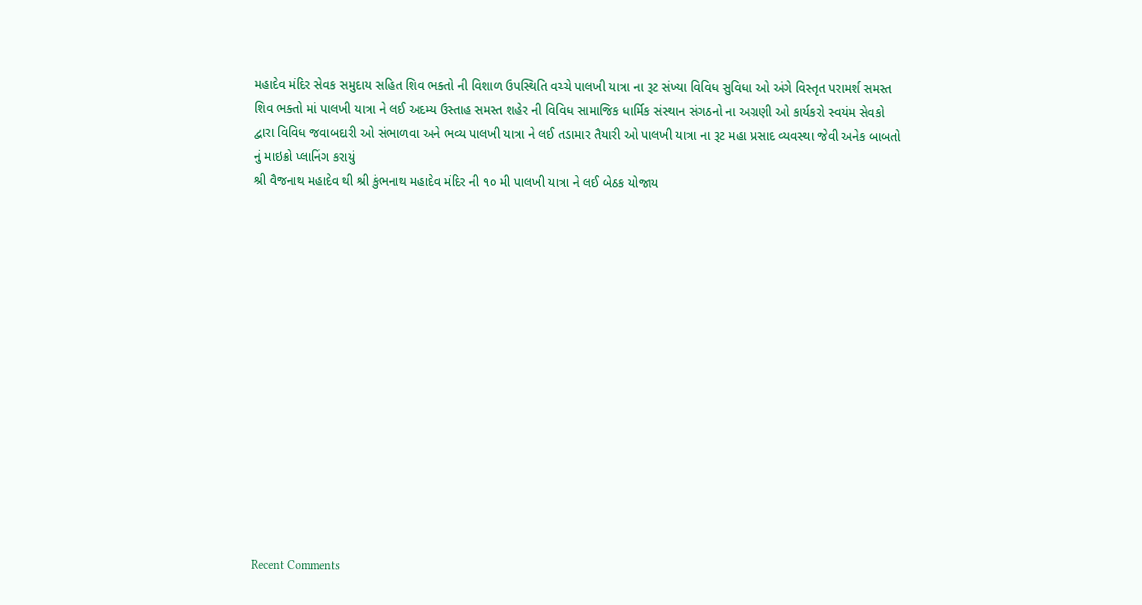મહાદેવ મંદિર સેવક સમુદાય સહિત શિવ ભક્તો ની વિશાળ ઉપસ્થિતિ વચ્ચે પાલખી યાત્રા ના રૂટ સંખ્યા વિવિધ સુવિધા ઓ અંગે વિસ્તૃત પરામર્શ સમસ્ત શિવ ભક્તો માં પાલખી યાત્રા ને લઈ અદમ્ય ઉસ્તાહ સમસ્ત શહેર ની વિવિધ સામાજિક ધાર્મિક સંસ્થાન સંગઠનો ના અગ્રણી ઓ કાર્યકરો સ્વયંમ સેવકો દ્વારા વિવિધ જવાબદારી ઓ સંભાળવા અને ભવ્ય પાલખી યાત્રા ને લઈ તડામાર તૈયારી ઓ પાલખી યાત્રા ના રૂટ મહા પ્રસાદ વ્યવસ્થા જેવી અનેક બાબતો નું માઇક્રો પ્લાનિંગ કરાયું
શ્રી વૈજનાથ મહાદેવ થી શ્રી કુંભનાથ મહાદેવ મંદિર ની ૧૦ મી પાલખી યાત્રા ને લઈ બેઠક યોજાય















Recent Comments